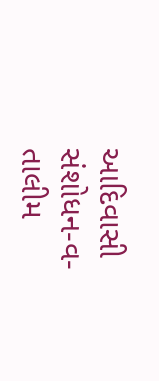આદિવાસી સંશોધન-વ-તાલીમ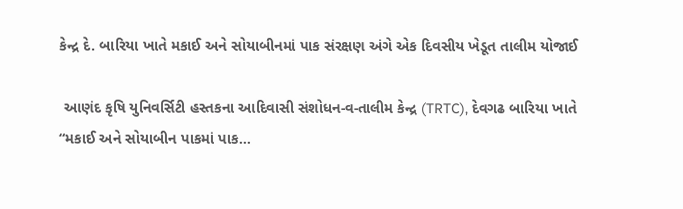કેન્દ્ર દે. બારિયા ખાતે મકાઈ અને સોયાબીનમાં પાક સંરક્ષણ અંગે એક દિવસીય ખેડૂત તાલીમ યોજાઈ

 આણંદ કૃષિ યુનિવર્સિટી હસ્તકના આદિવાસી સંશોધન-વ-તાલીમ કેન્દ્ર (TRTC), દેવગઢ બારિયા ખાતે  “મકાઈ અને સોયાબીન પાકમાં પાક…